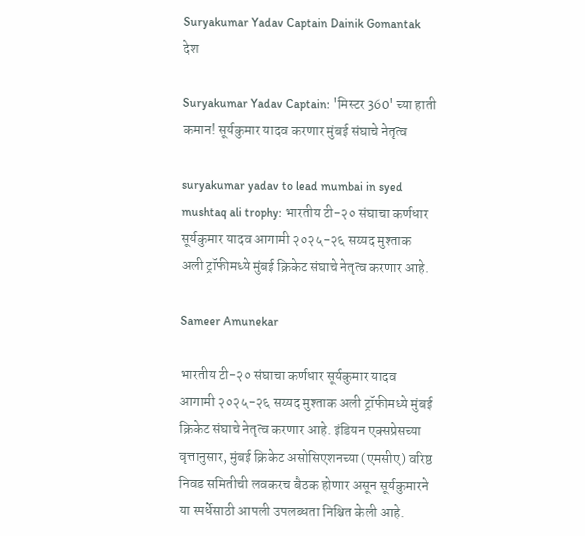Suryakumar Yadav Captain Dainik Gomantak
देश

Suryakumar Yadav Captain: 'मिस्टर 360' च्या हाती कमान! सूर्यकुमार यादव करणार मुंबई संघाचे नेतृत्व

suryakumar yadav to lead mumbai in syed mushtaq ali trophy: भारतीय टी-२० संघाचा कर्णधार सूर्यकुमार यादव आगामी २०२५-२६ सय्यद मुश्ताक अली ट्रॉफीमध्ये मुंबई क्रिकेट संघाचे नेतृत्व करणार आहे.

Sameer Amunekar

भारतीय टी-२० संघाचा कर्णधार सूर्यकुमार यादव आगामी २०२५-२६ सय्यद मुश्ताक अली ट्रॉफीमध्ये मुंबई क्रिकेट संघाचे नेतृत्व करणार आहे. इंडियन एक्सप्रेसच्या वृत्तानुसार, मुंबई क्रिकेट असोसिएशनच्या (एमसीए) वरिष्ठ निवड समितीची लवकरच बैठक होणार असून सूर्यकुमारने या स्पर्धेसाठी आपली उपलब्धता निश्चित केली आहे.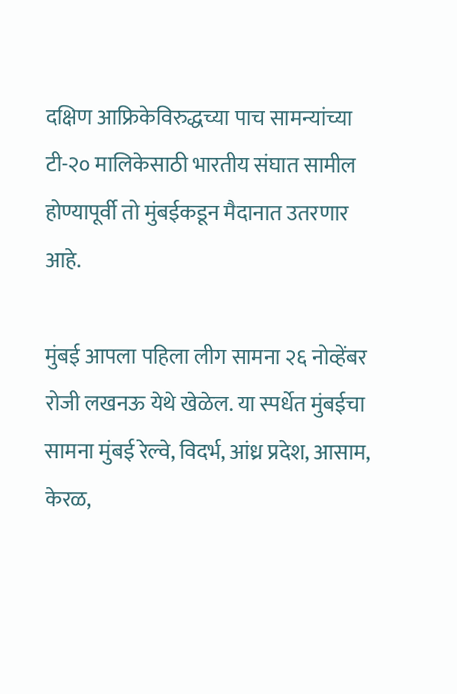दक्षिण आफ्रिकेविरुद्धच्या पाच सामन्यांच्या टी-२० मालिकेसाठी भारतीय संघात सामील होण्यापूर्वी तो मुंबईकडून मैदानात उतरणार आहे.

मुंबई आपला पहिला लीग सामना २६ नोव्हेंबर रोजी लखनऊ येथे खेळेल. या स्पर्धेत मुंबईचा सामना मुंबई रेल्वे, विदर्भ, आंध्र प्रदेश, आसाम, केरळ,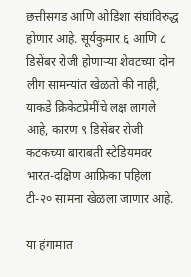छत्तीसगड आणि ओडिशा संघांविरुद्ध होणार आहे. सूर्यकुमार ६ आणि ८ डिसेंबर रोजी होणाऱ्या शेवटच्या दोन लीग सामन्यांत खेळतो की नाही, याकडे क्रिकेटप्रेमींचे लक्ष लागले आहे, कारण ९ डिसेंबर रोजी कटकच्या बाराबती स्टेडियमवर भारत-दक्षिण आफ्रिका पहिला टी-२० सामना खेळला जाणार आहे.

या हंगामात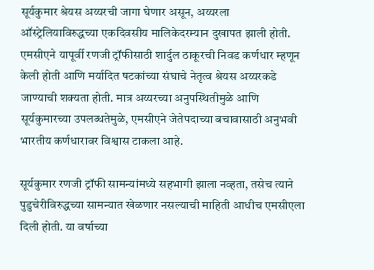सूर्यकुमार श्रेयस अय्यरची जागा घेणार असून, अय्यरला ऑस्ट्रेलियाविरुद्धच्या एकदिवसीय मालिकेदरम्यान दुखापत झाली होती. एमसीएने यापूर्वी रणजी ट्रॉफीसाठी शार्दुल ठाकूरची निवड कर्णधार म्हणून केली होती आणि मर्यादित षटकांच्या संघाचे नेतृत्व श्रेयस अय्यरकडे जाण्याची शक्यता होती. मात्र अय्यरच्या अनुपस्थितीमुळे आणि सूर्यकुमारच्या उपलब्धतेमुळे, एमसीएने जेतेपदाच्या बचावासाठी अनुभवी भारतीय कर्णधारावर विश्वास टाकला आहे.

सूर्यकुमार रणजी ट्रॉफी सामन्यांमध्ये सहभागी झाला नव्हता, तसेच त्याने पुडुचेरीविरुद्धच्या सामन्यात खेळणार नसल्याची माहिती आधीच एमसीएला दिली होती. या वर्षाच्या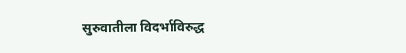सुरुवातीला विदर्भाविरुद्ध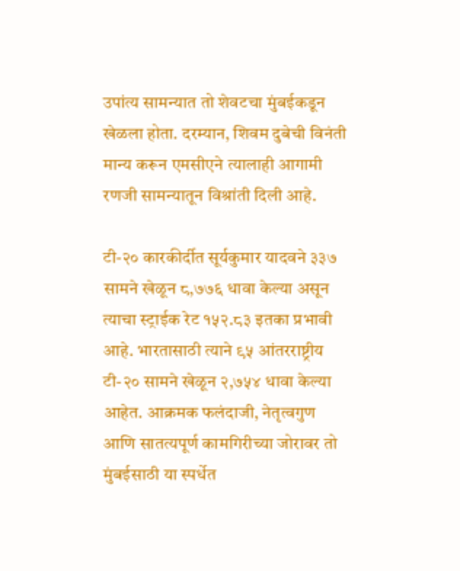उपांत्य सामन्यात तो शेवटचा मुंबईकडून खेळला होता. दरम्यान, शिवम दुबेची विनंती मान्य करून एमसीएने त्यालाही आगामी रणजी सामन्यातून विश्रांती दिली आहे.

टी-२० कारकीर्दीत सूर्यकुमार यादवने ३३७ सामने खेळून ८,७७६ धावा केल्या असून त्याचा स्ट्राईक रेट १५२.८३ इतका प्रभावी आहे. भारतासाठी त्याने ९५ आंतरराष्ट्रीय टी-२० सामने खेळून २,७५४ धावा केल्या आहेत. आक्रमक फलंदाजी, नेतृत्वगुण आणि सातत्यपूर्ण कामगिरीच्या जोरावर तो मुंबईसाठी या स्पर्धेत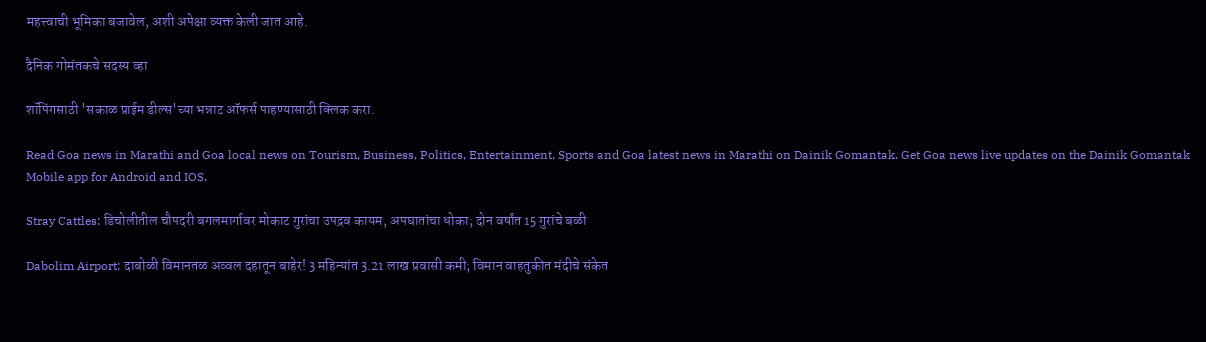महत्त्वाची भूमिका बजावेल, अशी अपेक्षा व्यक्त केली जात आहे.

दैनिक गोमंतकचे सदस्य व्हा

शॉपिंगसाठी 'सकाळ प्राईम डील्स'च्या भन्नाट ऑफर्स पाहण्यासाठी क्लिक करा.

Read Goa news in Marathi and Goa local news on Tourism, Business, Politics, Entertainment, Sports and Goa latest news in Marathi on Dainik Gomantak. Get Goa news live updates on the Dainik Gomantak Mobile app for Android and IOS.

Stray Cattles: डिचोलीतील चौपदरी बगलमार्गावर मोकाट गुरांचा उपद्रव कायम, अपघातांचा धोका; दोन वर्षांत 15 गुरांचे बळी

Dabolim Airport: दाबोळी विमानतळ अव्वल दहातून बाहेर! 3 महिन्यांत 3.21 लाख प्रवासी कमी; विमान वाहतुकीत मंदीचे संकेत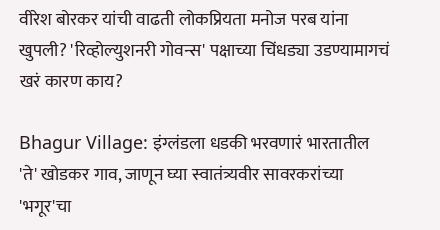वीरेश बोरकर यांची वाढती लोकप्रियता मनोज परब यांना खुपली? 'रिव्होल्युशनरी गोवन्स' पक्षाच्या चिंधड्या उडण्यामागचं खरं कारण काय?

Bhagur Village: इंग्लंडला धडकी भरवणारं भारतातील 'ते' खोडकर गाव, जाणून घ्या स्वातंत्र्यवीर सावरकरांच्या 'भगूर'चा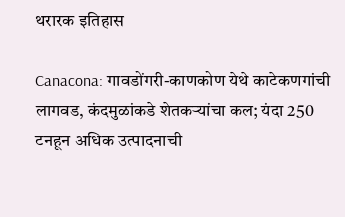थरारक इतिहास

Canacona: गावडोंगरी-काणकोण येथे काटेकणगांची लागवड, कंदमुळांकडे शेतकऱ्यांचा कल; यंदा 250 टनहून अधिक उत्पादनाची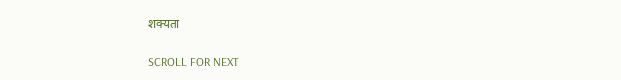शक्यता

SCROLL FOR NEXT